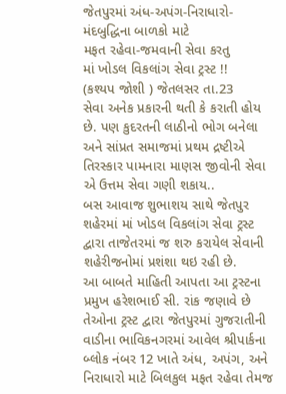જેતપુરમાં અંધ-અપંગ-નિરાધારો-મંદબુદ્ધિના બાળકો માટે
મફત રહેવા-જમવાની સેવા કરતુ
માં ખોડલ વિકલાંગ સેવા ટ્રસ્ટ !!
(કશ્યપ જોશી ) જેતલસર તા.23
સેવા અનેક પ્રકારની થતી કે કરાતી હોય છે. પણ કુદરતની લાઠીનો ભોગ બનેલા અને સાંપ્રત સમાજમાં પ્રથમ દ્રષ્ટીએ તિરસ્કાર પામનારા માણસ જીવોની સેવા એ ઉત્તમ સેવા ગણી શકાય..
બસ આવાજ શુભાશય સાથે જેતપુર શહેરમાં માં ખોડલ વિકલાંગ સેવા ટ્રસ્ટ દ્વારા તાજેતરમાં જ શરુ કરાયેલ સેવાની શહેરીજનોમાં પ્રશંશા થઇ રહી છે.
આ બાબતે માહિતી આપતા આ ટ્રસ્ટના પ્રમુખ હરેશભાઈ સી. રાંક જણાવે છે તેઓના ટ્રસ્ટ દ્વારા જેતપુરમાં ગુજરાતીની વાડીના ભાવિકનગરમાં આવેલ શ્રીપાર્કના બ્લોક નંબર 12 ખાતે અંધ, અપંગ, અને નિરાધારો માટે બિલકુલ મફત રહેવા તેમજ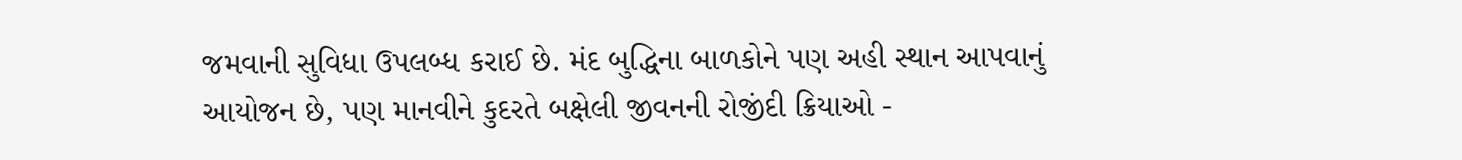જમવાની સુવિધા ઉપલબ્ધ કરાઈ છે. મંદ બુદ્ધિના બાળકોને પણ અહી સ્થાન આપવાનું આયોજન છે, પણ માનવીને કુદરતે બક્ષેલી જીવનની રોજીંદી ક્રિયાઓ -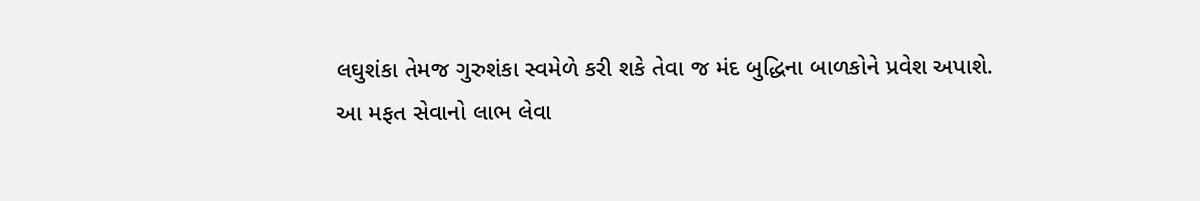લઘુશંકા તેમજ ગુરુશંકા સ્વમેળે કરી શકે તેવા જ મંદ બુદ્ધિના બાળકોને પ્રવેશ અપાશે.
આ મફત સેવાનો લાભ લેવા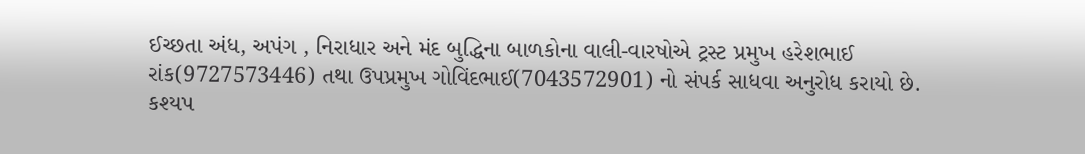ઈચ્છતા અંધ, અપંગ , નિરાધાર અને મંદ બુદ્ધિના બાળકોના વાલી-વારષોએ ટ્રસ્ટ પ્રમુખ હરેશભાઈ રાંક(9727573446) તથા ઉપપ્રમુખ ગોવિંદભાઈ(7043572901) નો સંપર્ક સાધવા અનુરોધ કરાયો છે.
કશ્યપ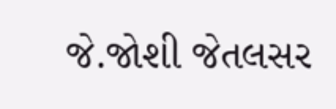જે.જોશી જેતલસર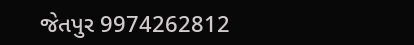જેતપુર 9974262812